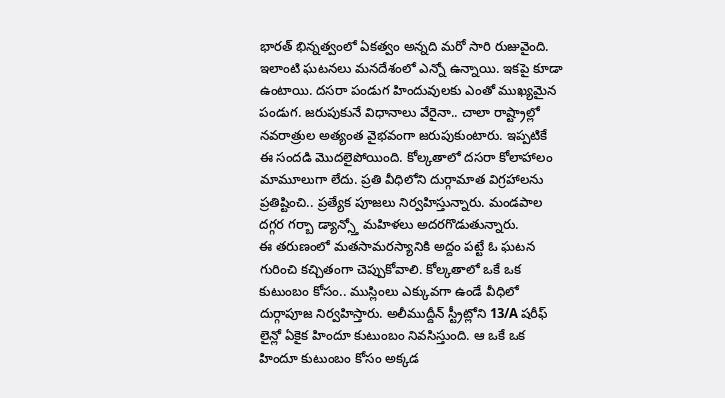భారత్ భిన్నత్వంలో ఏకత్వం అన్నది మరో సారి రుజువైంది. ఇలాంటి ఘటనలు మనదేశంలో ఎన్నో ఉన్నాయి. ఇకపై కూడా ఉంటాయి. దసరా పండుగ హిందువులకు ఎంతో ముఖ్యమైన పండుగ. జరుపుకునే విధానాలు వేరైనా.. చాలా రాష్ట్రాల్లో నవరాత్రుల అత్యంత వైభవంగా జరుపుకుంటారు. ఇప్పటికే ఈ సందడి మొదలైపోయింది. కోల్కతాలో దసరా కోలాహాలం మామూలుగా లేదు. ప్రతి వీధిలోని దుర్గామాత విగ్రహాలను ప్రతిష్టించి.. ప్రత్యేక పూజలు నిర్వహిస్తున్నారు. మండపాల దగ్గర గర్బా డ్యాన్స్తో మహిళలు అదరగొడుతున్నారు.
ఈ తరుణంలో మతసామరస్యానికి అద్దం పట్టే ఓ ఘటన గురించి కచ్చితంగా చెప్పుకోవాలి. కోల్కతాలో ఒకే ఒక కుటుంబం కోసం.. ముస్లింలు ఎక్కువగా ఉండే వీధిలో దుర్గాపూజ నిర్వహిస్తారు. అలీముద్దీన్ స్ట్రీట్లోని 13/A షరీఫ్ లైన్లో ఏకైక హిందూ కుటుంబం నివసిస్తుంది. ఆ ఒకే ఒక హిందూ కుటుంబం కోసం అక్కడ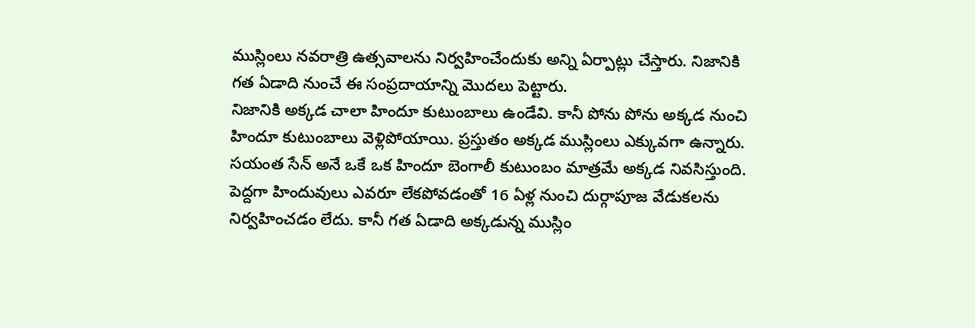ముస్లింలు నవరాత్రి ఉత్సవాలను నిర్వహించేందుకు అన్ని ఏర్పాట్లు చేస్తారు. నిజానికి గత ఏడాది నుంచే ఈ సంప్రదాయాన్ని మొదలు పెట్టారు.
నిజానికి అక్కడ చాలా హిందూ కుటుంబాలు ఉండేవి. కానీ పోను పోను అక్కడ నుంచి హిందూ కుటుంబాలు వెళ్లిపోయాయి. ప్రస్తుతం అక్కడ ముస్లింలు ఎక్కువగా ఉన్నారు. సయంత సేన్ అనే ఒకే ఒక హిందూ బెంగాలీ కుటుంబం మాత్రమే అక్కడ నివసిస్తుంది. పెద్దగా హిందువులు ఎవరూ లేకపోవడంతో 16 ఏళ్ల నుంచి దుర్గాపూజ వేడుకలను నిర్వహించడం లేదు. కానీ గత ఏడాది అక్కడున్న ముస్లిం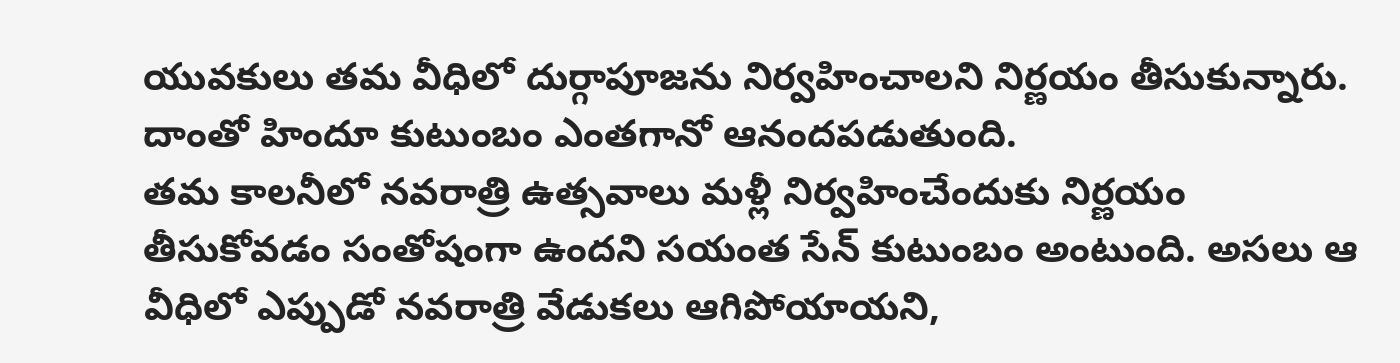యువకులు తమ వీధిలో దుర్గాపూజను నిర్వహించాలని నిర్ణయం తీసుకున్నారు. దాంతో హిందూ కుటుంబం ఎంతగానో ఆనందపడుతుంది.
తమ కాలనీలో నవరాత్రి ఉత్సవాలు మళ్లీ నిర్వహించేందుకు నిర్ణయం తీసుకోవడం సంతోషంగా ఉందని సయంత సేన్ కుటుంబం అంటుంది. అసలు ఆ వీధిలో ఎప్పుడో నవరాత్రి వేడుకలు ఆగిపోయాయని,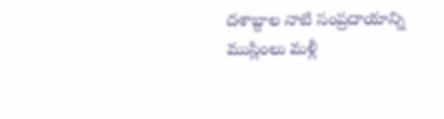దశాబ్దాల నాటి సంప్రదాయాన్ని ముస్లింలు మళ్లీ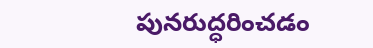పునరుద్ధరించడం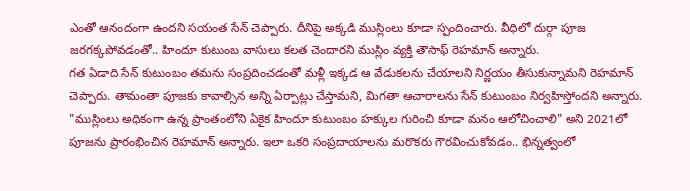ఎంతో ఆనందంగా ఉందని సయంత సేన్ చెప్పారు. దీనిపై అక్కడి ముస్లింలు కూడా స్పందించారు. వీధిలో దుర్గా పూజ జరగక్కపోవడంతో.. హిందూ కుటుంబ వాసులు కలత చెందారని ముస్లిం వ్యక్తి తౌసాఫ్ రెహమాన్ అన్నారు.
గత ఏడాది సేన్ కుటుంబం తమను సంప్రదించడంతో మళ్లీ ఇక్కడ ఆ వేడుకలను చేయాలని నిర్ణయం తీసుకున్నామని రెహమాన్ చెప్పారు. తామంతా పూజకు కావాల్సిన అన్ని ఏర్పాట్లు చేస్తామని, మిగతా ఆచారాలను సేన్ కుటుంబం నిర్వహిస్తోందని అన్నారు. "ముస్లింలు అధికంగా ఉన్న ప్రాంతంలోని ఏకైక హిందూ కుటుంబం హక్కుల గురించి కూడా మనం ఆలోచించాలి" అని 2021లో పూజను ప్రారంభించిన రెహమాన్ అన్నారు. ఇలా ఒకరి సంప్రదాయాలను మరొకరు గౌరవించుకోవడం.. భిన్నత్వంలో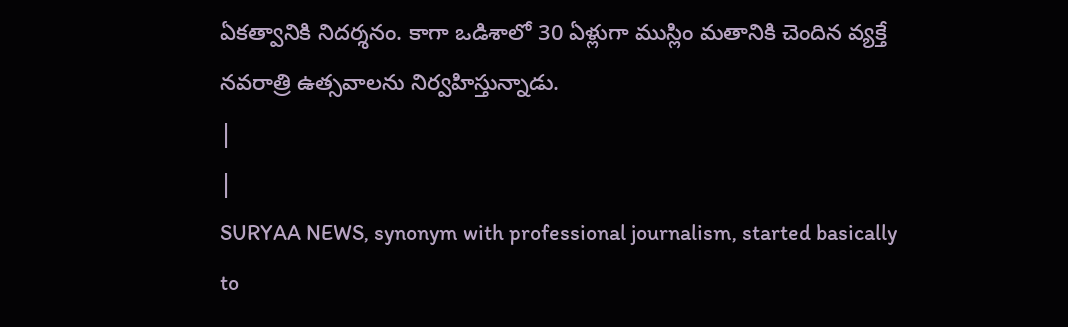ఏకత్వానికి నిదర్శనం. కాగా ఒడిశాలో 30 ఏళ్లుగా ముస్లిం మతానికి చెందిన వ్యక్తే నవరాత్రి ఉత్సవాలను నిర్వహిస్తున్నాడు.
|
|
SURYAA NEWS, synonym with professional journalism, started basically to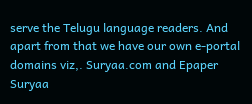serve the Telugu language readers. And apart from that we have our own e-portal domains viz,. Suryaa.com and Epaper Suryaa